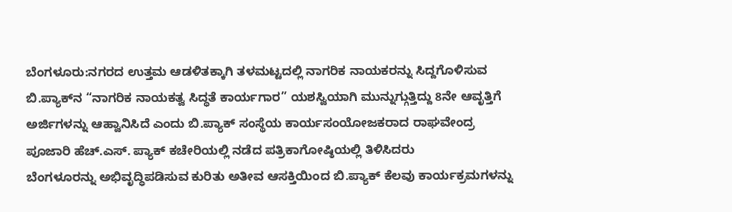ಬೆಂಗಳೂರು:ನಗರದ ಉತ್ತಮ ಆಡಳಿತಕ್ಕಾಗಿ ತಳಮಟ್ಟದಲ್ಲಿ ನಾಗರಿಕ ನಾಯಕರನ್ನು ಸಿದ್ದಗೊಳಿಸುವ ಬಿ.ಪ್ಯಾಕ್‍ನ “ನಾಗರಿಕ ನಾಯಕತ್ವ ಸಿದ್ಧತೆ ಕಾರ್ಯಗಾರ” ಯಶಸ್ವಿಯಾಗಿ ಮುನ್ನುಗ್ಗುತ್ತಿದ್ದು 8ನೇ ಆವೃತ್ತಿಗೆ ಅರ್ಜಿಗಳನ್ನು ಆಹ್ವಾನಿಸಿದೆ ಎಂದು ಬಿ.ಪ್ಯಾಕ್ ಸಂಸ್ಥೆಯ ಕಾರ್ಯಸಂಯೋಜಕರಾದ ರಾಘವೇಂದ್ರ ಪೂಜಾರಿ ಹೆಚ್.ಎಸ್. ಪ್ಯಾಕ್ ಕಚೇರಿಯಲ್ಲಿ ನಡೆದ ಪತ್ರಿಕಾಗೋಷ್ಠಿಯಲ್ಲಿ ತಿಳಿಸಿದರು
ಬೆಂಗಳೂರನ್ನು ಅಭಿವೃದ್ಧಿಪಡಿಸುವ ಕುರಿತು ಅತೀವ ಆಸಕ್ತಿಯಿಂದ ಬಿ.ಪ್ಯಾಕ್ ಕೆಲವು ಕಾರ್ಯಕ್ರಮಗಳನ್ನು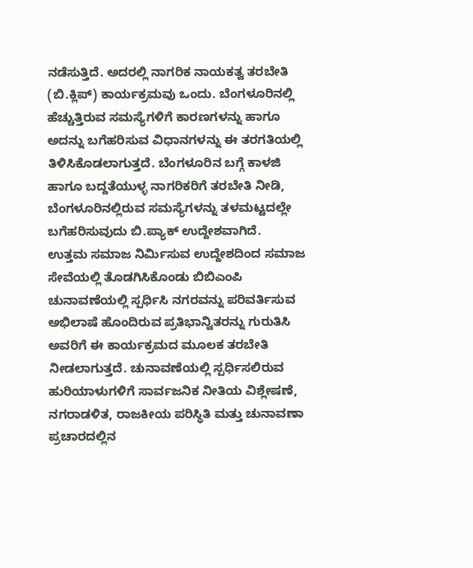ನಡೆಸುತ್ತಿದೆ. ಅದರಲ್ಲಿ ನಾಗರಿಕ ನಾಯಕತ್ವ ತರಬೇತಿ (ಬಿ.ಕ್ಲಿಪ್) ಕಾರ್ಯಕ್ರಮವು ಒಂದು. ಬೆಂಗಳೂರಿನಲ್ಲಿ ಹೆಚ್ಚುತ್ತಿರುವ ಸಮಸ್ಯೆಗಳಿಗೆ ಕಾರಣಗಳನ್ನು ಹಾಗೂ ಅದನ್ನು ಬಗೆಹರಿಸುವ ವಿಧಾನಗಳನ್ನು ಈ ತರಗತಿಯಲ್ಲಿ ತಿಳಿಸಿಕೊಡಲಾಗುತ್ತದೆ. ಬೆಂಗಳೂರಿನ ಬಗ್ಗೆ ಕಾಳಜಿ ಹಾಗೂ ಬದ್ದತೆಯುಳ್ಳ ನಾಗರಿಕರಿಗೆ ತರಬೇತಿ ನೀಡಿ, ಬೆಂಗಳೂರಿನಲ್ಲಿರುವ ಸಮಸ್ಯೆಗಳನ್ನು ತಳಮಟ್ಟದಲ್ಲೇ ಬಗೆಹರಿಸುವುದು ಬಿ.ಪ್ಯಾಕ್ ಉದ್ದೇಶವಾಗಿದೆ.
ಉತ್ತಮ ಸಮಾಜ ನಿರ್ಮಿಸುವ ಉದ್ದೇಶದಿಂದ ಸಮಾಜ ಸೇವೆಯಲ್ಲಿ ತೊಡಗಿಸಿಕೊಂಡು ಬಿಬಿಎಂಪಿ ಚುನಾವಣೆಯಲ್ಲಿ ಸ್ಪರ್ಧಿಸಿ ನಗರವನ್ನು ಪರಿವರ್ತಿಸುವ ಅಭಿಲಾಷೆ ಹೊಂದಿರುವ ಪ್ರತಿಭಾನ್ವಿತರನ್ನು ಗುರುತಿಸಿ ಅವರಿಗೆ ಈ ಕಾರ್ಯಕ್ರಮದ ಮೂಲಕ ತರಬೇತಿ ನೀಡಲಾಗುತ್ತದೆ. ಚುನಾವಣೆಯಲ್ಲಿ ಸ್ಪರ್ಧಿಸಲಿರುವ ಹುರಿಯಾಳುಗಳಿಗೆ ಸಾರ್ವಜನಿಕ ನೀತಿಯ ವಿಶ್ಲೇಷಣೆ, ನಗರಾಡಳಿತ, ರಾಜಕೀಯ ಪರಿಸ್ಥಿತಿ ಮತ್ತು ಚುನಾವಣಾ ಪ್ರಚಾರದಲ್ಲಿನ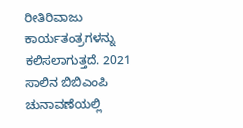ರೀತಿರಿವಾಜು ಕಾರ್ಯತಂತ್ರಗಳನ್ನು ಕಲಿಸಲಾಗುತ್ತದೆ. 2021 ಸಾಲಿನ ಬಿಬಿಎಂಪಿ ಚುನಾವಣೆಯಲ್ಲಿ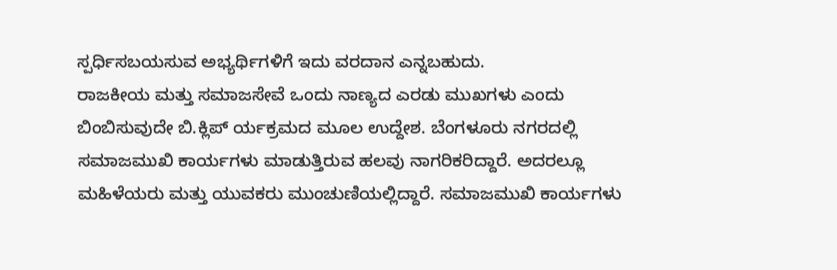ಸ್ಪರ್ಧಿಸಬಯಸುವ ಅಭ್ಯರ್ಥಿಗಳಿಗೆ ಇದು ವರದಾನ ಎನ್ನಬಹುದು.
ರಾಜಕೀಯ ಮತ್ತು ಸಮಾಜಸೇವೆ ಒಂದು ನಾಣ್ಯದ ಎರಡು ಮುಖಗಳು ಎಂದು ಬಿಂಬಿಸುವುದೇ ಬಿ.ಕ್ಲಿಪ್ ರ್ಯಕ್ರಮದ ಮೂಲ ಉದ್ದೇಶ. ಬೆಂಗಳೂರು ನಗರದಲ್ಲಿ ಸಮಾಜಮುಖಿ ಕಾರ್ಯಗಳು ಮಾಡುತ್ತಿರುವ ಹಲವು ನಾಗರಿಕರಿದ್ದಾರೆ. ಅದರಲ್ಲೂ ಮಹಿಳೆಯರು ಮತ್ತು ಯುವಕರು ಮುಂಚುಣಿಯಲ್ಲಿದ್ದಾರೆ. ಸಮಾಜಮುಖಿ ಕಾರ್ಯಗಳು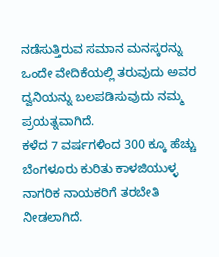ನಡೆಸುತ್ತಿರುವ ಸಮಾನ ಮನಸ್ಕರನ್ನು ಒಂದೇ ವೇದಿಕೆಯಲ್ಲಿ ತರುವುದು ಅವರ ದ್ವನಿಯನ್ನು ಬಲಪಡಿಸುವುದು ನಮ್ಮ ಪ್ರಯತ್ನವಾಗಿದೆ.
ಕಳೆದ 7 ವರ್ಷಗಳಿಂದ 300 ಕ್ಕೂ ಹೆಚ್ಚು ಬೆಂಗಳೂರು ಕುರಿತು ಕಾಳಜಿಯುಳ್ಳ ನಾಗರಿಕ ನಾಯಕರಿಗೆ ತರಬೇತಿ ನೀಡಲಾಗಿದೆ.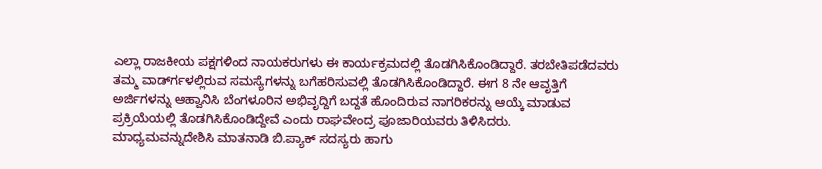ಎಲ್ಲಾ ರಾಜಕೀಯ ಪಕ್ಷಗಳಿಂದ ನಾಯಕರುಗಳು ಈ ಕಾರ್ಯಕ್ರಮದಲ್ಲಿ ತೊಡಗಿಸಿಕೊಂಡಿದ್ದಾರೆ. ತರಬೇತಿಪಡೆದವರು ತಮ್ಮ ವಾರ್ಡ್‍ಗಳಲ್ಲಿರುವ ಸಮಸ್ಯೆಗಳನ್ನು ಬಗೆಹರಿಸುವಲ್ಲಿ ತೊಡಗಿಸಿಕೊಂಡಿದ್ದಾರೆ. ಈಗ 8 ನೇ ಆವೃತ್ತಿಗೆ ಅರ್ಜಿಗಳನ್ನು ಆಹ್ವಾನಿಸಿ ಬೆಂಗಳೂರಿನ ಅಭಿವೃದ್ದಿಗೆ ಬದ್ದತೆ ಹೊಂದಿರುವ ನಾಗರಿಕರನ್ನು ಆಯ್ಕೆ ಮಾಡುವ ಪ್ರಕ್ರಿಯೆಯಲ್ಲಿ ತೊಡಗಿಸಿಕೊಂಡಿದ್ದೇವೆ ಎಂದು ರಾಘವೇಂದ್ರ ಪೂಜಾರಿಯವರು ತಿಳಿಸಿದರು.
ಮಾಧ್ಯಮವನ್ನುದೇಶಿಸಿ ಮಾತನಾಡಿ ಬಿ.ಪ್ಯಾಕ್ ಸದಸ್ಯರು ಹಾಗು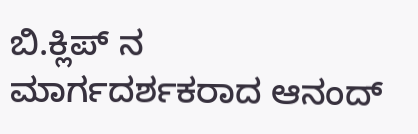ಬಿ.ಕ್ಲಿಪ್ ನ ಮಾರ್ಗದರ್ಶಕರಾದ ಆನಂದ್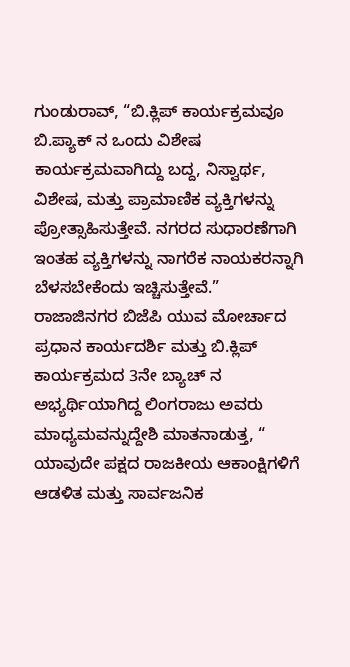ಗುಂಡುರಾವ್, “ಬಿ.ಕ್ಲಿಪ್ ಕಾರ್ಯಕ್ರಮವೂ ಬಿ.ಪ್ಯಾಕ್ ನ ಒಂದು ವಿಶೇಷ ಕಾರ್ಯಕ್ರಮವಾಗಿದ್ದು ಬದ್ದ, ನಿಸ್ವಾರ್ಥ, ವಿಶೇಷ, ಮತ್ತು ಪ್ರಾಮಾಣಿಕ ವ್ಯಕ್ತಿಗಳನ್ನು ಪ್ರೋತ್ಸಾಹಿಸುತ್ತೇವೆ. ನಗರದ ಸುಧಾರಣೆಗಾಗಿ ಇಂತಹ ವ್ಯಕ್ತಿಗಳನ್ನು ನಾಗರೆಕ ನಾಯಕರನ್ನಾಗಿ ಬೆಳಸಬೇಕೆಂದು ಇಚ್ಚಿಸುತ್ತೇವೆ.”
ರಾಜಾಜಿನಗರ ಬಿಜೆಪಿ ಯುವ ಮೋರ್ಚಾದ ಪ್ರಧಾನ ಕಾರ್ಯದರ್ಶಿ ಮತ್ತು ಬಿ.ಕ್ಲಿಪ್ ಕಾರ್ಯಕ್ರಮದ 3ನೇ ಬ್ಯಾಚ್ ನ ಅಭ್ಯರ್ಥಿಯಾಗಿದ್ದ ಲಿಂಗರಾಜು ಅವರು ಮಾಧ್ಯಮವನ್ನುದ್ದೇಶಿ ಮಾತನಾಡುತ್ತ, “ ಯಾವುದೇ ಪಕ್ಷದ ರಾಜಕೀಯ ಆಕಾಂಕ್ಷಿಗಳಿಗೆ ಆಡಳಿತ ಮತ್ತು ಸಾರ್ವಜನಿಕ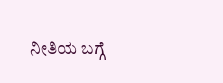ನೀತಿಯ ಬಗ್ಗೆ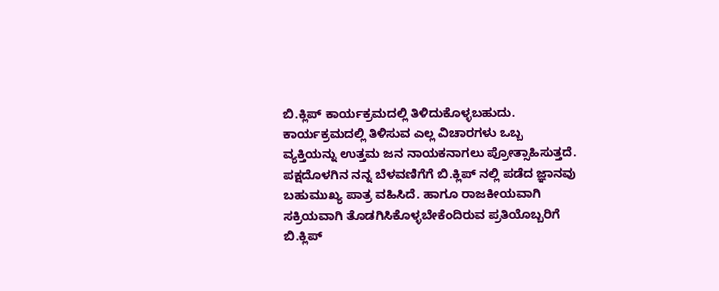ಬಿ.ಕ್ಲಿಪ್ ಕಾರ್ಯಕ್ರಮದಲ್ಲಿ ತಿಳಿದುಕೊಳ್ಳಬಹುದು. ಕಾರ್ಯಕ್ರಮದಲ್ಲಿ ತಿಳಿಸುವ ಎಲ್ಲ ವಿಚಾರಗಳು ಒಬ್ಬ ವ್ಯಕ್ತಿಯನ್ನು ಉತ್ತಮ ಜನ ನಾಯಕನಾಗಲು ಪ್ರೋತ್ಸಾಹಿಸುತ್ತದೆ. ಪಕ್ಷದೊಳಗಿನ ನನ್ನ ಬೆಳವಣಿಗೆಗೆ ಬಿ.ಕ್ಲಿಪ್ ನಲ್ಲಿ ಪಡೆದ ಜ್ಞಾನವು ಬಹುಮುಖ್ಯ ಪಾತ್ರ ವಹಿಸಿದೆ. ಹಾಗೂ ರಾಜಕೀಯವಾಗಿ ಸಕ್ರಿಯವಾಗಿ ತೊಡಗಿಸಿಕೊಳ್ಳಬೇಕೆಂದಿರುವ ಪ್ರತಿಯೊಬ್ಬರಿಗೆ ಬಿ.ಕ್ಲಿಪ್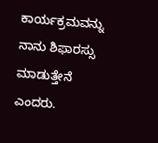ಕಾರ್ಯಕ್ರಮವನ್ನು ನಾನು ಶಿಫಾರಸ್ಸು ಮಾಡುತ್ತೇನೆ ಎಂದರು.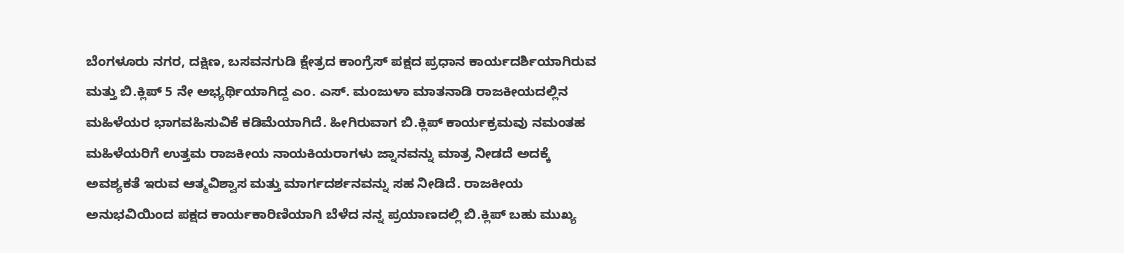ಬೆಂಗಳೂರು ನಗರ, ದಕ್ಷಿಣ, ಬಸವನಗುಡಿ ಕ್ಷೇತ್ರದ ಕಾಂಗ್ರೆಸ್ ಪಕ್ಷದ ಪ್ರಧಾನ ಕಾರ್ಯದರ್ಶಿಯಾಗಿರುವ ಮತ್ತು ಬಿ.ಕ್ಲಿಪ್ 5 ನೇ ಅಭ್ಯರ್ಥಿಯಾಗಿದ್ದ ಎಂ. ಎಸ್. ಮಂಜುಳಾ ಮಾತನಾಡಿ ರಾಜಕೀಯದಲ್ಲಿನ ಮಹಿಳೆಯರ ಭಾಗವಹಿಸುವಿಕೆ ಕಡಿಮೆಯಾಗಿದೆ. ಹೀಗಿರುವಾಗ ಬಿ.ಕ್ಲಿಪ್ ಕಾರ್ಯಕ್ರಮವು ನಮಂತಹ ಮಹಿಳೆಯರಿಗೆ ಉತ್ತಮ ರಾಜಕೀಯ ನಾಯಕಿಯರಾಗಳು ಜ್ನಾನವನ್ನು ಮಾತ್ರ ನೀಡದೆ ಅದಕ್ಕೆ ಅವಶ್ಯಕತೆ ಇರುವ ಆತ್ಮವಿಶ್ವಾಸ ಮತ್ತು ಮಾರ್ಗದರ್ಶನವನ್ನು ಸಹ ನೀಡಿದೆ. ರಾಜಕೀಯ ಅನುಭವಿಯಿಂದ ಪಕ್ಷದ ಕಾರ್ಯಕಾರಿಣಿಯಾಗಿ ಬೆಳೆದ ನನ್ನ ಪ್ರಯಾಣದಲ್ಲಿ ಬಿ.ಕ್ಲಿಪ್ ಬಹು ಮುಖ್ಯ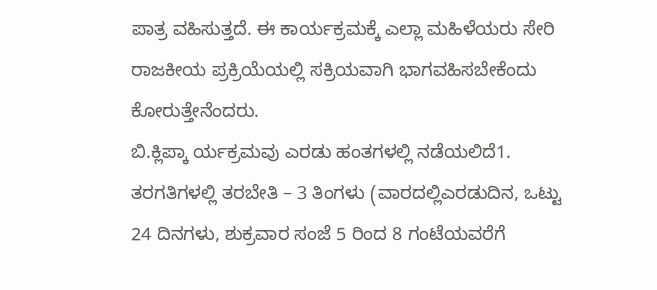ಪಾತ್ರ ವಹಿಸುತ್ತದೆ. ಈ ಕಾರ್ಯಕ್ರಮಕ್ಕೆ ಎಲ್ಲಾ ಮಹಿಳೆಯರು ಸೇರಿ ರಾಜಕೀಯ ಪ್ರಕ್ರಿಯೆಯಲ್ಲಿ ಸಕ್ರಿಯವಾಗಿ ಭಾಗವಹಿಸಬೇಕೆಂದು ಕೋರುತ್ತೇನೆಂದರು.
ಬಿ.ಕ್ಲಿಪ್ಕಾ ರ್ಯಕ್ರಮವು ಎರಡು ಹಂತಗಳಲ್ಲಿ ನಡೆಯಲಿದೆ1. ತರಗತಿಗಳಲ್ಲಿ ತರಬೇತಿ – 3 ತಿಂಗಳು (ವಾರದಲ್ಲಿಎರಡುದಿನ, ಒಟ್ಟು 24 ದಿನಗಳು, ಶುಕ್ರವಾರ ಸಂಜೆ 5 ರಿಂದ 8 ಗಂಟೆಯವರೆಗೆ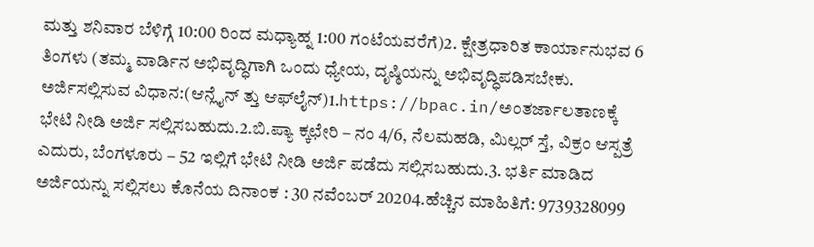ಮತ್ತು ಶನಿವಾರ ಬೆಳಿಗ್ಗೆ 10:00 ರಿಂದ ಮಧ್ಯಾಹ್ನ 1:00 ಗಂಟೆಯವರೆಗೆ)2. ಕ್ಷೇತ್ರಧಾರಿತ ಕಾರ್ಯಾನುಭವ 6 ತಿಂಗಳು (ತಮ್ಮ ವಾರ್ಡಿನ ಅಭಿವೃದ್ಧಿಗಾಗಿ ಒಂದು ಧ್ಯೇಯ, ದೃಷ್ಠಿಯನ್ನು ಅಭಿವೃದ್ಧಿಪಡಿಸಬೇಕು.
ಅರ್ಜಿಸಲ್ಲಿಸುವ ವಿಧಾನ:(ಆನ್ಲೈನ್ ತ್ತು ಆಫ್‍ಲೈನ್)1.https://bpac.in/ಅಂತರ್ಜಾಲತಾಣಕ್ಕೆ ಭೇಟಿ ನೀಡಿ ಅರ್ಜಿ ಸಲ್ಲಿಸಬಹುದು.2.ಬಿ.ಪ್ಯಾ ಕ್ಕಛೇರಿ – ನಂ 4/6, ನೆಲಮಹಡಿ, ಮಿಲ್ಲರ್ ಸ್ತೆ, ವಿಕ್ರಂ ಆಸ್ಪತ್ರೆ ಎದುರು, ಬೆಂಗಳೂರು – 52 ಇಲ್ಲಿಗೆ ಭೇಟಿ ನೀಡಿ ಅರ್ಜಿ ಪಡೆದು ಸಲ್ಲಿಸಬಹುದು.3. ಭರ್ತಿ ಮಾಡಿದ ಅರ್ಜಿಯನ್ನು ಸಲ್ಲಿಸಲು ಕೊನೆಯ ದಿನಾಂಕ : 30 ನವೆಂಬರ್ 20204.ಹೆಚ್ಚಿನ ಮಾಹಿತಿಗೆ: 9739328099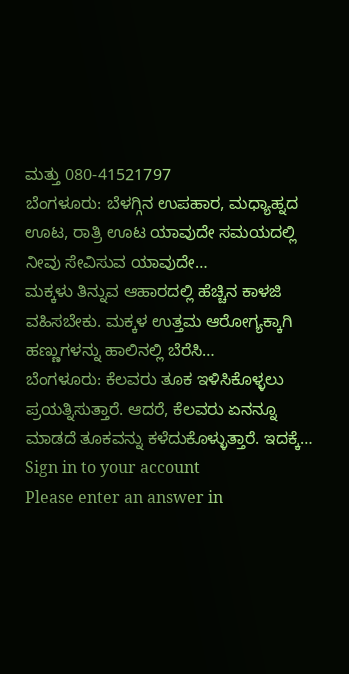ಮತ್ತು 080-41521797
ಬೆಂಗಳೂರು: ಬೆಳಗ್ಗಿನ ಉಪಹಾರ, ಮಧ್ಯಾಹ್ನದ ಊಟ, ರಾತ್ರಿ ಊಟ ಯಾವುದೇ ಸಮಯದಲ್ಲಿ ನೀವು ಸೇವಿಸುವ ಯಾವುದೇ…
ಮಕ್ಕಳು ತಿನ್ನುವ ಆಹಾರದಲ್ಲಿ ಹೆಚ್ಚಿನ ಕಾಳಜಿ ವಹಿಸಬೇಕು. ಮಕ್ಕಳ ಉತ್ತಮ ಆರೋಗ್ಯಕ್ಕಾಗಿ ಹಣ್ಣುಗಳನ್ನು ಹಾಲಿನಲ್ಲಿ ಬೆರೆಸಿ…
ಬೆಂಗಳೂರು: ಕೆಲವರು ತೂಕ ಇಳಿಸಿಕೊಳ್ಳಲು ಪ್ರಯತ್ನಿಸುತ್ತಾರೆ. ಆದರೆ, ಕೆಲವರು ಏನನ್ನೂ ಮಾಡದೆ ತೂಕವನ್ನು ಕಳೆದುಕೊಳ್ಳುತ್ತಾರೆ. ಇದಕ್ಕೆ…
Sign in to your account
Please enter an answer in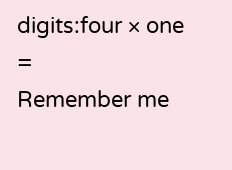digits:four × one =
Remember me